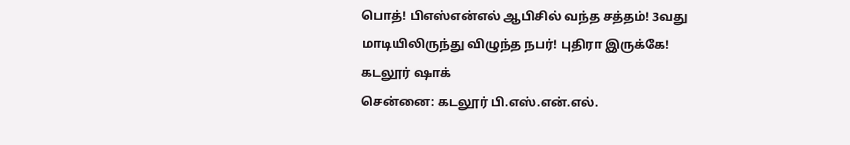பொத்! பிஎஸ்என்எல் ஆபிசில் வந்த சத்தம்! 3வது மாடியிலிருந்து விழுந்த நபர்! புதிரா இருக்கே! கடலூர் ஷாக்
சென்னை: கடலூர் பி.எஸ்.என்.எல்.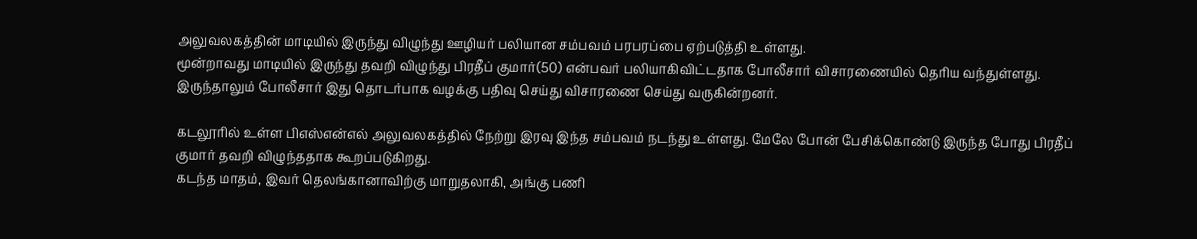அலுவலகத்தின் மாடியில் இருந்து விழுந்து ஊழியர் பலியான சம்பவம் பரபரப்பை ஏற்படுத்தி உள்ளது.
மூன்றாவது மாடியில் இருந்து தவறி விழுந்து பிரதீப் குமார்(50) என்பவர் பலியாகிவிட்டதாக போலீசார் விசாரணையில் தெரிய வந்துள்ளது. இருந்தாலும் போலீசார் இது தொடர்பாக வழக்கு பதிவு செய்து விசாரணை செய்து வருகின்றனர்.

கடலூரில் உள்ள பிஎஸ்என்எல் அலுவலகத்தில் நேற்று இரவு இந்த சம்பவம் நடந்து உள்ளது. மேலே போன் பேசிக்கொண்டு இருந்த போது பிரதீப் குமார் தவறி விழுந்ததாக கூறப்படுகிறது.
கடந்த மாதம், இவர் தெலங்கானாவிற்கு மாறுதலாகி, அங்கு பணி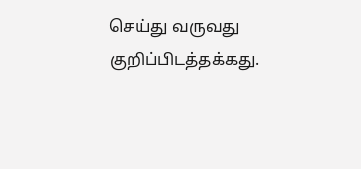செய்து வருவது குறிப்பிடத்தக்கது.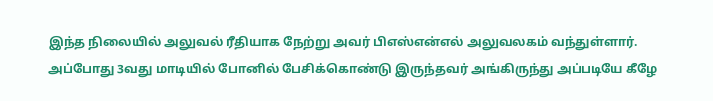இந்த நிலையில் அலுவல் ரீதியாக நேற்று அவர் பிஎஸ்என்எல் அலுவலகம் வந்துள்ளார்.
அப்போது 3வது மாடியில் போனில் பேசிக்கொண்டு இருந்தவர் அங்கிருந்து அப்படியே கீழே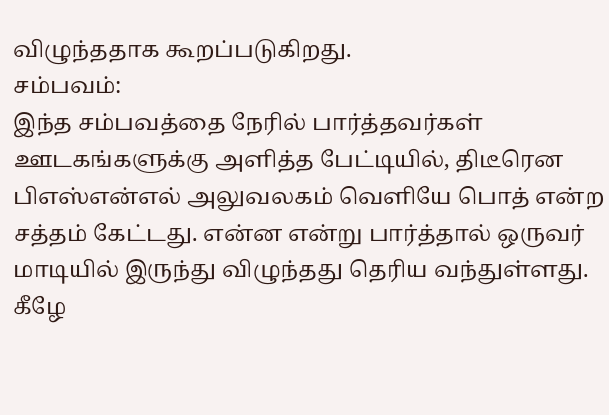விழுந்ததாக கூறப்படுகிறது.
சம்பவம்:
இந்த சம்பவத்தை நேரில் பார்த்தவர்கள் ஊடகங்களுக்கு அளித்த பேட்டியில், திடீரென பிஎஸ்என்எல் அலுவலகம் வெளியே பொத் என்ற சத்தம் கேட்டது. என்ன என்று பார்த்தால் ஒருவர் மாடியில் இருந்து விழுந்தது தெரிய வந்துள்ளது.
கீழே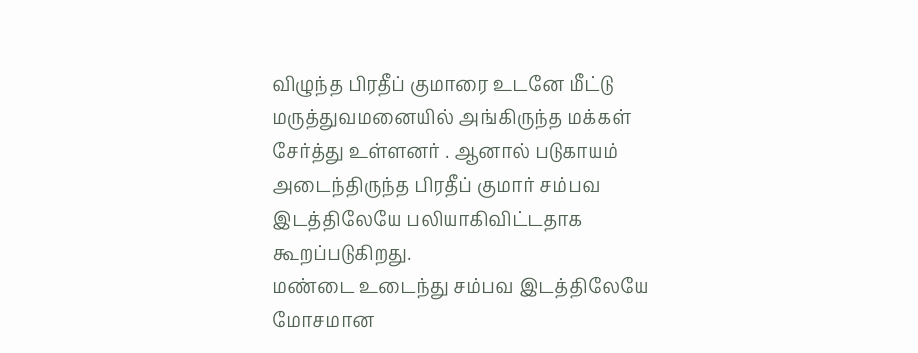விழுந்த பிரதீப் குமாரை உடனே மீட்டு மருத்துவமனையில் அங்கிருந்த மக்கள் சேர்த்து உள்ளனர் . ஆனால் படுகாயம் அடைந்திருந்த பிரதீப் குமார் சம்பவ இடத்திலேயே பலியாகிவிட்டதாக கூறப்படுகிறது.
மண்டை உடைந்து சம்பவ இடத்திலேயே மோசமான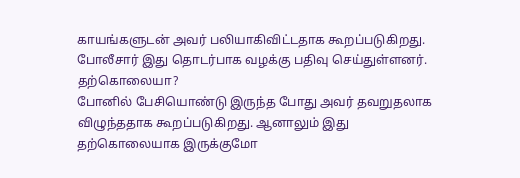காயங்களுடன் அவர் பலியாகிவிட்டதாக கூறப்படுகிறது. போலீசார் இது தொடர்பாக வழக்கு பதிவு செய்துள்ளனர்.
தற்கொலையா?
போனில் பேசியொண்டு இருந்த போது அவர் தவறுதலாக விழுந்ததாக கூறப்படுகிறது. ஆனாலும் இது தற்கொலையாக இருக்குமோ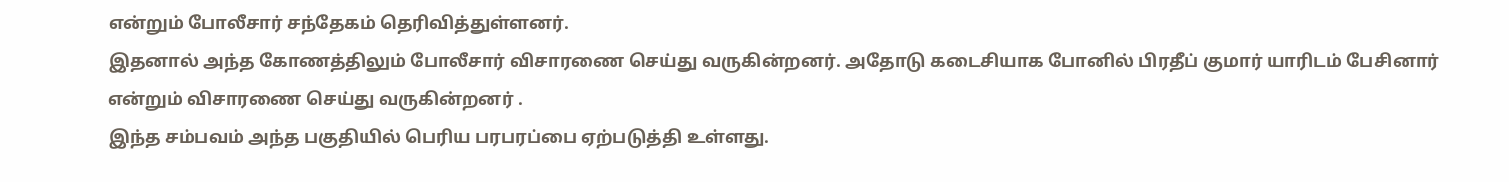என்றும் போலீசார் சந்தேகம் தெரிவித்துள்ளனர்.
இதனால் அந்த கோணத்திலும் போலீசார் விசாரணை செய்து வருகின்றனர். அதோடு கடைசியாக போனில் பிரதீப் குமார் யாரிடம் பேசினார் என்றும் விசாரணை செய்து வருகின்றனர் .
இந்த சம்பவம் அந்த பகுதியில் பெரிய பரபரப்பை ஏற்படுத்தி உள்ளது.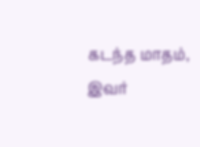கடந்த மாதம், இவர்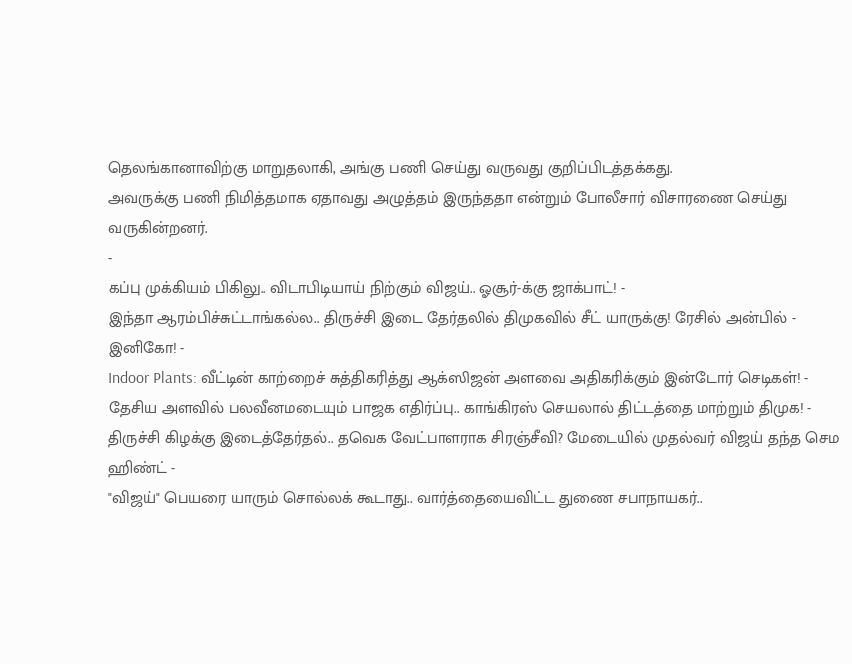தெலங்கானாவிற்கு மாறுதலாகி, அங்கு பணி செய்து வருவது குறிப்பிடத்தக்கது.
அவருக்கு பணி நிமித்தமாக ஏதாவது அழுத்தம் இருந்ததா என்றும் போலீசார் விசாரணை செய்து வருகின்றனர்.
-
கப்பு முக்கியம் பிகிலு.. விடாபிடியாய் நிற்கும் விஜய்.. ஓசூர்-க்கு ஜாக்பாட்! -
இந்தா ஆரம்பிச்சுட்டாங்கல்ல.. திருச்சி இடை தேர்தலில் திமுகவில் சீட் யாருக்கு! ரேசில் அன்பில் - இனிகோ! -
Indoor Plants: வீட்டின் காற்றைச் சுத்திகரித்து ஆக்ஸிஜன் அளவை அதிகரிக்கும் இன்டோர் செடிகள்! -
தேசிய அளவில் பலவீனமடையும் பாஜக எதிர்ப்பு.. காங்கிரஸ் செயலால் திட்டத்தை மாற்றும் திமுக! -
திருச்சி கிழக்கு இடைத்தேர்தல்.. தவெக வேட்பாளராக சிரஞ்சீவி? மேடையில் முதல்வர் விஜய் தந்த செம ஹிண்ட் -
"விஜய்" பெயரை யாரும் சொல்லக் கூடாது.. வார்த்தையைவிட்ட துணை சபாநாயகர்..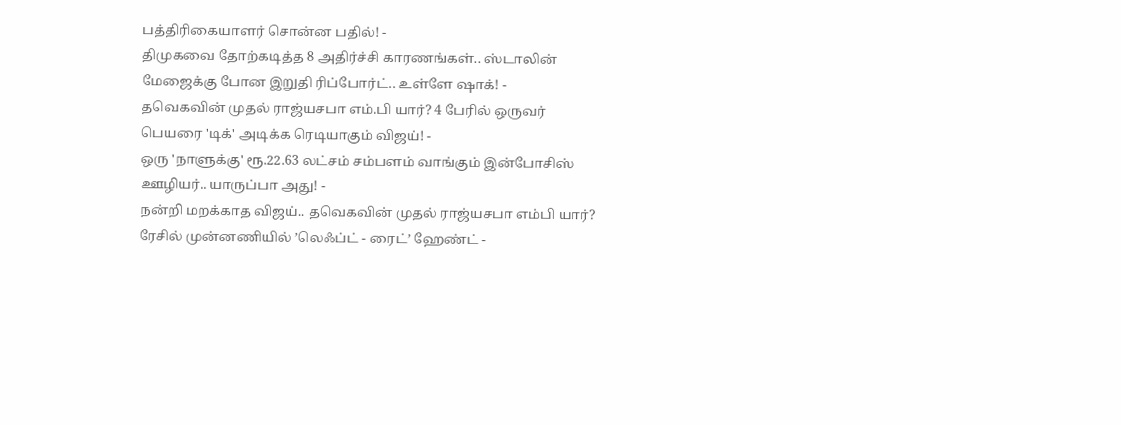பத்திரிகையாளர் சொன்ன பதில்! -
திமுகவை தோற்கடித்த 8 அதிர்ச்சி காரணங்கள்.. ஸ்டாலின் மேஜைக்கு போன இறுதி ரிப்போர்ட்.. உள்ளே ஷாக்! -
தவெகவின் முதல் ராஜ்யசபா எம்.பி யார்? 4 பேரில் ஒருவர் பெயரை 'டிக்' அடிக்க ரெடியாகும் விஜய்! -
ஒரு 'நாளுக்கு' ரூ.22.63 லட்சம் சம்பளம் வாங்கும் இன்போசிஸ் ஊழியர்.. யாருப்பா அது! -
நன்றி மறக்காத விஜய்.. தவெகவின் முதல் ராஜ்யசபா எம்பி யார்? ரேசில் முன்னணியில் ’லெஃப்ட் - ரைட்’ ஹேண்ட் -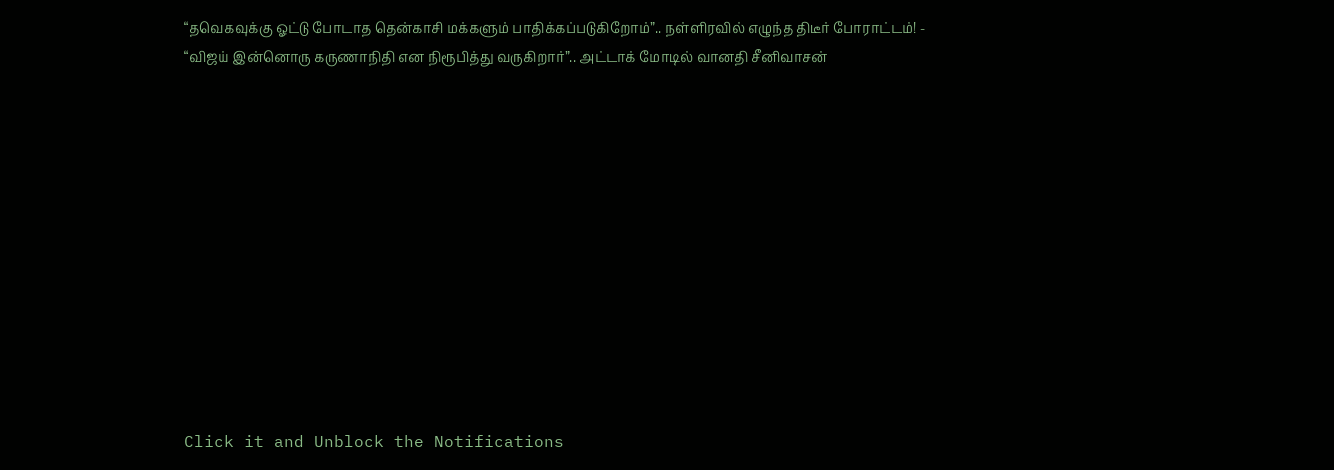“தவெகவுக்கு ஓட்டு போடாத தென்காசி மக்களும் பாதிக்கப்படுகிறோம்”.. நள்ளிரவில் எழுந்த திடீர் போராட்டம்! -
“விஜய் இன்னொரு கருணாநிதி என நிரூபித்து வருகிறார்”.. அட்டாக் மோடில் வானதி சீனிவாசன்












Click it and Unblock the Notifications